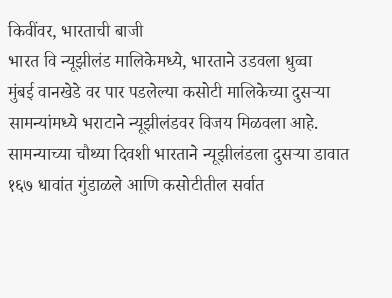किवींवर, भारताची बाजी
भारत वि न्यूझीलंड मालिकेमध्ये, भारताने उडवला धुव्वा
मुंबई वानखेडे वर पार पडलेल्या कसोटी मालिकेच्या दुसऱ्या सामन्यांमध्ये भराटाने न्यूझीलंडवर विजय मिळवला आहे. सामन्याच्या चौथ्या दिवशी भारताने न्यूझीलंडला दुसऱ्या डावात १६७ धावांत गुंडाळले आणि कसोटीतील सर्वात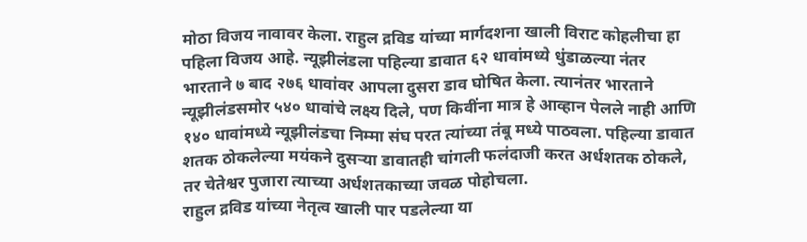मोठा विजय नावावर केला. राहुल द्रविड यांच्या मार्गदशना खाली विराट कोहलीचा हा पहिला विजय आहे. न्यूझीलंडला पहिल्या डावात ६२ धावांमध्ये धुंडाळल्या नंतर भारताने ७ बाद २७६ धावांवर आपला दुसरा डाव घोषित केला. त्यानंतर भारताने न्यूझीलंडसमोर ५४० धावांचे लक्ष्य दिले, पण किवींना मात्र हे आव्हान पेलले नाही आणि १४० धावांमध्ये न्यूझीलंडचा निम्मा संघ परत त्यांच्या तंबू मध्ये पाठवला. पहिल्या डावात शतक ठोकलेल्या मयंकने दुसऱ्या डावातही चांगली फलंदाजी करत अर्धशतक ठोकले, तर चेतेश्वर पुजारा त्याच्या अर्धशतकाच्या जवळ पोहोचला.
राहुल द्रविड यांच्या नेतृत्व खाली पार पडलेल्या या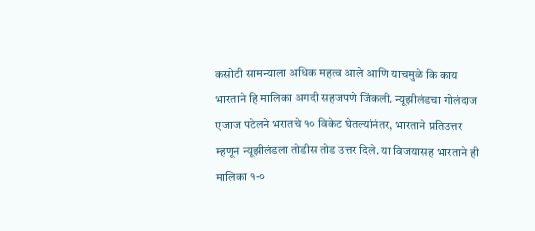कसोटी सामन्याला अधिक महत्व आले आणि याचमुळे कि काय भारताने हि मालिका अगदी सहजपणे जिंकली. न्यूझीलंडचा गोलंदाज एजाज पटेलने भरातचे १० विकेट घेतल्यांनंतर, भारताने प्रतिउत्तर म्हणून न्यूझीलंडला तोडीस तोड उत्तर दिले. या विजयासह भारताने ही मालिका १-०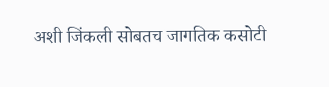अशी जिंकली सोबतच जागतिक कसोटी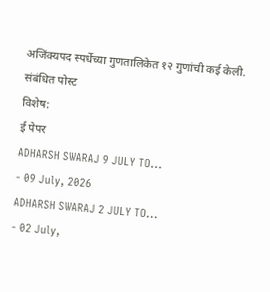अजिंक्यपद स्पर्धेच्या गुणतालिकेत १२ गुणांची कई केली.
संबंधित पोस्ट
विशेष:
ई पेपर
ADHARSH SWARAJ 9 JULY TO...
- 09 July, 2026
ADHARSH SWARAJ 2 JULY TO...
- 02 July,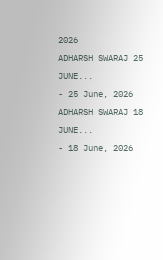2026
ADHARSH SWARAJ 25 JUNE...
- 25 June, 2026
ADHARSH SWARAJ 18 JUNE...
- 18 June, 2026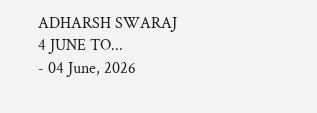ADHARSH SWARAJ 4 JUNE TO...
- 04 June, 2026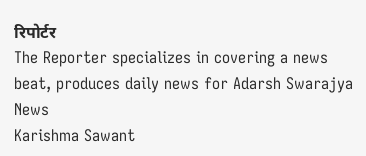रिपोर्टर
The Reporter specializes in covering a news beat, produces daily news for Adarsh Swarajya News
Karishma Sawant